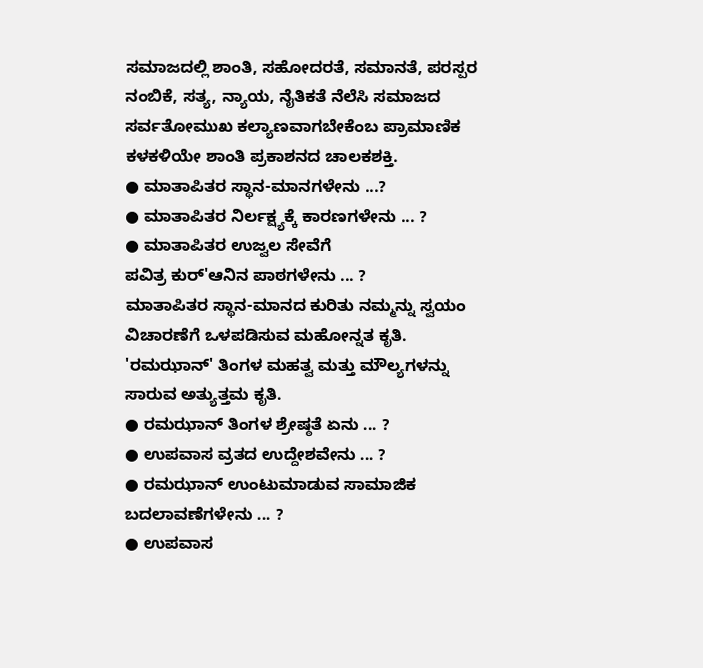ಸಮಾಜದಲ್ಲಿ ಶಾಂತಿ, ಸಹೋದರತೆ, ಸಮಾನತೆ, ಪರಸ್ಪರ ನಂಬಿಕೆ, ಸತ್ಯ, ನ್ಯಾಯ, ನೈತಿಕತೆ ನೆಲೆಸಿ ಸಮಾಜದ ಸರ್ವತೋಮುಖ ಕಲ್ಯಾಣವಾಗಬೇಕೆಂಬ ಪ್ರಾಮಾಣಿಕ ಕಳಕಳಿಯೇ ಶಾಂತಿ ಪ್ರಕಾಶನದ ಚಾಲಕಶಕ್ತಿ.
● ಮಾತಾಪಿತರ ಸ್ಥಾನ-ಮಾನಗಳೇನು ...?
● ಮಾತಾಪಿತರ ನಿರ್ಲಕ್ಷ್ಯಕ್ಕೆ ಕಾರಣಗಳೇನು ... ?
● ಮಾತಾಪಿತರ ಉಜ್ವಲ ಸೇವೆಗೆ
ಪವಿತ್ರ ಕುರ್'ಆನಿನ ಪಾಠಗಳೇನು ... ?
ಮಾತಾಪಿತರ ಸ್ಥಾನ-ಮಾನದ ಕುರಿತು ನಮ್ಮನ್ನು ಸ್ವಯಂ ವಿಚಾರಣೆಗೆ ಒಳಪಡಿಸುವ ಮಹೋನ್ನತ ಕೃತಿ.
'ರಮಝಾನ್' ತಿಂಗಳ ಮಹತ್ವ ಮತ್ತು ಮೌಲ್ಯಗಳನ್ನು ಸಾರುವ ಅತ್ಯುತ್ತಮ ಕೃತಿ.
● ರಮಝಾನ್ ತಿಂಗಳ ಶ್ರೇಷ್ಠತೆ ಏನು ... ?
● ಉಪವಾಸ ವ್ರತದ ಉದ್ದೇಶವೇನು ... ?
● ರಮಝಾನ್ ಉಂಟುಮಾಡುವ ಸಾಮಾಜಿಕ ಬದಲಾವಣೆಗಳೇನು ... ?
● ಉಪವಾಸ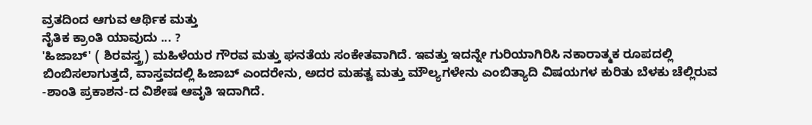ವ್ರತದಿಂದ ಆಗುವ ಆರ್ಥಿಕ ಮತ್ತು
ನೈತಿಕ ಕ್ರಾಂತಿ ಯಾವುದು ... ?
'ಹಿಜಾಬ್' ( ಶಿರವಸ್ತ್ರ) ಮಹಿಳೆಯರ ಗೌರವ ಮತ್ತು ಘನತೆಯ ಸಂಕೇತವಾಗಿದೆ. ಇವತ್ತು ಇದನ್ನೇ ಗುರಿಯಾಗಿರಿಸಿ ನಕಾರಾತ್ಮಕ ರೂಪದಲ್ಲಿ ಬಿಂಬಿಸಲಾಗುತ್ತದೆ, ವಾಸ್ತವದಲ್ಲಿ ಹಿಜಾಬ್ ಎಂದರೇನು, ಅದರ ಮಹತ್ವ ಮತ್ತು ಮೌಲ್ಯಗಳೇನು ಎಂಬಿತ್ಯಾದಿ ವಿಷಯಗಳ ಕುರಿತು ಬೆಳಕು ಚೆಲ್ಲಿರುವ -ಶಾಂತಿ ಪ್ರಕಾಶನ-ದ ವಿಶೇಷ ಆವೃತಿ ಇದಾಗಿದೆ.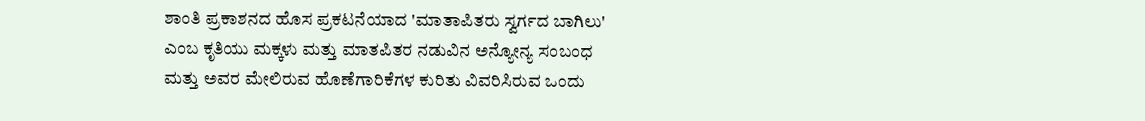ಶಾಂತಿ ಪ್ರಕಾಶನದ ಹೊಸ ಪ್ರಕಟನೆಯಾದ 'ಮಾತಾಪಿತರು ಸ್ವರ್ಗದ ಬಾಗಿಲು' ಎಂಬ ಕೃತಿಯು ಮಕ್ಕಳು ಮತ್ತು ಮಾತಪಿತರ ನಡುವಿನ ಅನ್ಯೋನ್ಯ ಸಂಬಂಧ ಮತ್ತು ಅವರ ಮೇಲಿರುವ ಹೊಣೆಗಾರಿಕೆಗಳ ಕುರಿತು ವಿವರಿಸಿರುವ ಒಂದು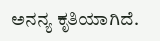ಅನನ್ಯ ಕೃತಿಯಾಗಿದೆ.